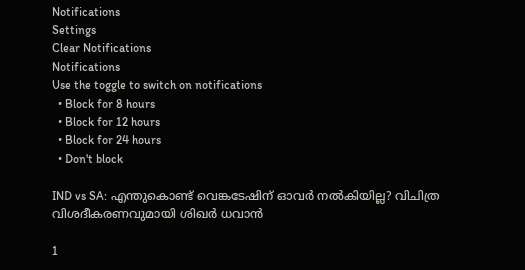Notifications
Settings
Clear Notifications
Notifications
Use the toggle to switch on notifications
  • Block for 8 hours
  • Block for 12 hours
  • Block for 24 hours
  • Don't block

IND vs SA: എന്തുകൊണ്ട് വെങ്കടേഷിന് ഓവര്‍ നല്‍കിയില്ല? വിചിത്ര വിശദീകരണവുമായി ശിഖര്‍ ധവാന്‍

1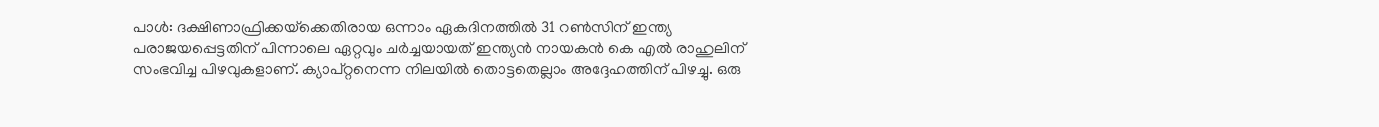പാള്‍: ദക്ഷിണാഫ്രിക്കയ്‌ക്കെതിരായ ഒന്നാം ഏകദിനത്തില്‍ 31 റണ്‍സിന് ഇന്ത്യ പരാജയപ്പെട്ടതിന് പിന്നാലെ ഏറ്റവും ചര്‍ച്ചയായത് ഇന്ത്യന്‍ നായകന്‍ കെ എല്‍ രാഹുലിന് സംഭവിച്ച പിഴവുകളാണ്. ക്യാപ്റ്റനെന്ന നിലയില്‍ തൊട്ടതെല്ലാം അദ്ദേഹത്തിന് പിഴച്ചു. ഒരു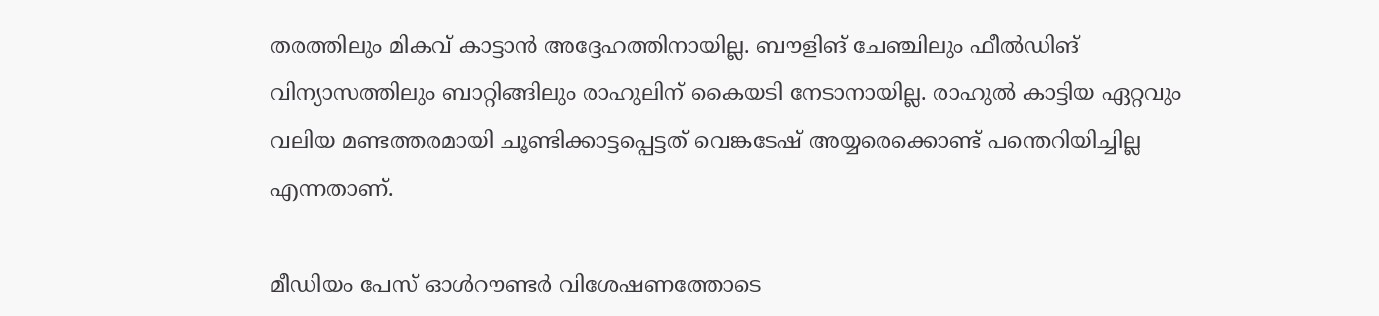തരത്തിലും മികവ് കാട്ടാന്‍ അദ്ദേഹത്തിനായില്ല. ബൗളിങ് ചേഞ്ചിലും ഫീല്‍ഡിങ് വിന്യാസത്തിലും ബാറ്റിങ്ങിലും രാഹുലിന് കൈയടി നേടാനായില്ല. രാഹുല്‍ കാട്ടിയ ഏറ്റവും വലിയ മണ്ടത്തരമായി ചൂണ്ടിക്കാട്ടപ്പെട്ടത് വെങ്കടേഷ് അയ്യരെക്കൊണ്ട് പന്തെറിയിച്ചില്ല എന്നതാണ്.

മീഡിയം പേസ് ഓള്‍റൗണ്ടര്‍ വിശേഷണത്തോടെ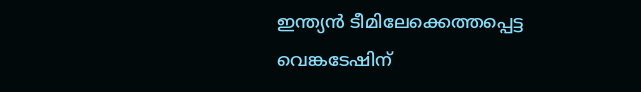ഇന്ത്യന്‍ ടീമിലേക്കെത്തപ്പെട്ട വെങ്കടേഷിന്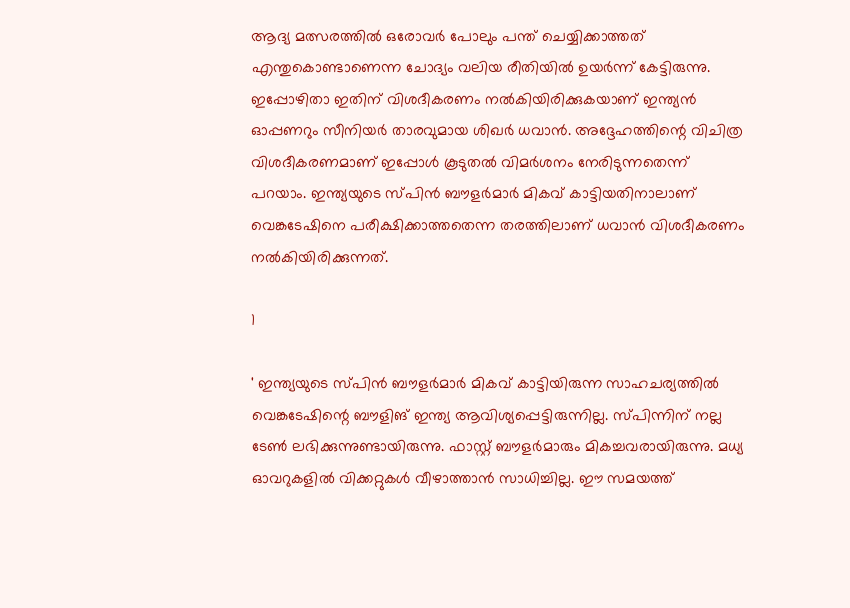ആദ്യ മത്സരത്തില്‍ ഒരോവര്‍ പോലും പന്ത് ചെയ്യിക്കാത്തത് എന്തുകൊണ്ടാണെന്ന ചോദ്യം വലിയ രീതിയില്‍ ഉയര്‍ന്ന് കേട്ടിരുന്നു. ഇപ്പോഴിതാ ഇതിന് വിശദീകരണം നല്‍കിയിരിക്കുകയാണ് ഇന്ത്യന്‍ ഓപ്പണറും സീനിയര്‍ താരവുമായ ശിഖര്‍ ധവാന്‍. അദ്ദേഹത്തിന്റെ വിചിത്ര വിശദീകരണമാണ് ഇപ്പോള്‍ കൂടുതല്‍ വിമര്‍ശനം നേരിടുന്നതെന്ന് പറയാം. ഇന്ത്യയുടെ സ്പിന്‍ ബൗളര്‍മാര്‍ മികവ് കാട്ടിയതിനാലാണ് വെങ്കടേഷിനെ പരീക്ഷിക്കാത്തതെന്ന തരത്തിലാണ് ധവാന്‍ വിശദീകരണം നല്‍കിയിരിക്കുന്നത്.

1

' ഇന്ത്യയുടെ സ്പിന്‍ ബൗളര്‍മാര്‍ മികവ് കാട്ടിയിരുന്ന സാഹചര്യത്തില്‍ വെങ്കടേഷിന്റെ ബൗളിങ് ഇന്ത്യ ആവിശ്യപ്പെട്ടിരുന്നില്ല. സ്പിന്നിന് നല്ല ടേണ്‍ ലഭിക്കുന്നുണ്ടായിരുന്നു. ഫാസ്റ്റ് ബൗളര്‍മാരും മികച്ചവരായിരുന്നു. മധ്യ ഓവറുകളില്‍ വിക്കറ്റുകള്‍ വീഴാത്താന്‍ സാധിച്ചില്ല. ഈ സമയത്ത്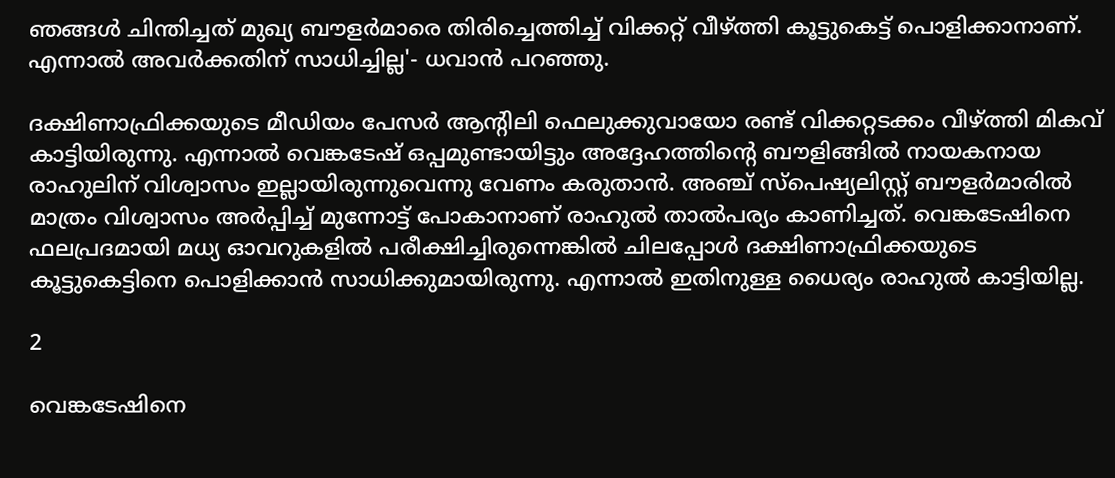ഞങ്ങള്‍ ചിന്തിച്ചത് മുഖ്യ ബൗളര്‍മാരെ തിരിച്ചെത്തിച്ച് വിക്കറ്റ് വീഴ്ത്തി കൂട്ടുകെട്ട് പൊളിക്കാനാണ്. എന്നാല്‍ അവര്‍ക്കതിന് സാധിച്ചില്ല'- ധവാന്‍ പറഞ്ഞു.

ദക്ഷിണാഫ്രിക്കയുടെ മീഡിയം പേസര്‍ ആന്റിലി ഫെലുക്കുവായോ രണ്ട് വിക്കറ്റടക്കം വീഴ്ത്തി മികവ് കാട്ടിയിരുന്നു. എന്നാല്‍ വെങ്കടേഷ് ഒപ്പമുണ്ടായിട്ടും അദ്ദേഹത്തിന്റെ ബൗളിങ്ങില്‍ നായകനായ രാഹുലിന് വിശ്വാസം ഇല്ലായിരുന്നുവെന്നു വേണം കരുതാന്‍. അഞ്ച് സ്‌പെഷ്യലിസ്റ്റ് ബൗളര്‍മാരില്‍ മാത്രം വിശ്വാസം അര്‍പ്പിച്ച് മുന്നോട്ട് പോകാനാണ് രാഹുല്‍ താല്‍പര്യം കാണിച്ചത്. വെങ്കടേഷിനെ ഫലപ്രദമായി മധ്യ ഓവറുകളില്‍ പരീക്ഷിച്ചിരുന്നെങ്കില്‍ ചിലപ്പോള്‍ ദക്ഷിണാഫ്രിക്കയുടെ കൂട്ടുകെട്ടിനെ പൊളിക്കാന്‍ സാധിക്കുമായിരുന്നു. എന്നാല്‍ ഇതിനുള്ള ധൈര്യം രാഹുല്‍ കാട്ടിയില്ല.

2

വെങ്കടേഷിനെ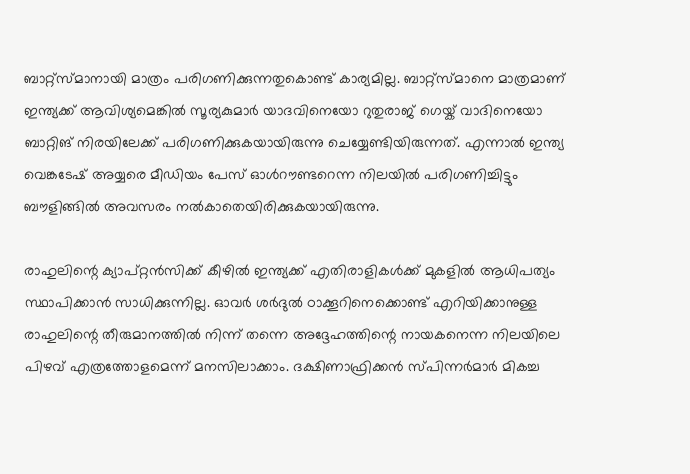ബാറ്റ്‌സ്മാനായി മാത്രം പരിഗണിക്കുന്നതുകൊണ്ട് കാര്യമില്ല. ബാറ്റ്‌സ്മാനെ മാത്രമാണ് ഇന്ത്യക്ക് ആവിശ്യമെങ്കില്‍ സൂര്യകുമാര്‍ യാദവിനെയോ റുതുരാജ് ഗെയ്ക് വാദിനെയോ ബാറ്റിങ് നിരയിലേക്ക് പരിഗണിക്കുകയായിരുന്നു ചെയ്യേണ്ടിയിരുന്നത്. എന്നാല്‍ ഇന്ത്യ വെങ്കടേഷ് അയ്യരെ മീഡിയം പേസ് ഓള്‍റൗണ്ടറെന്ന നിലയില്‍ പരിഗണിച്ചിട്ടും ബൗളിങ്ങില്‍ അവസരം നല്‍കാതെയിരിക്കുകയായിരുന്നു.

രാഹുലിന്റെ ക്യാപ്റ്റന്‍സിക്ക് കീഴില്‍ ഇന്ത്യക്ക് എതിരാളികള്‍ക്ക് മുകളില്‍ ആധിപത്യം സ്ഥാപിക്കാന്‍ സാധിക്കുന്നില്ല. ഓവര്‍ ശര്‍ദുല്‍ ഠാക്കൂറിനെക്കൊണ്ട് എറിയിക്കാനുള്ള രാഹുലിന്റെ തീരുമാനത്തില്‍ നിന്ന് തന്നെ അദ്ദേഹത്തിന്റെ നായകനെന്ന നിലയിലെ പിഴവ് എത്രത്തോളമെന്ന് മനസിലാക്കാം. ദക്ഷിണാഫ്രിക്കന്‍ സ്പിന്നര്‍മാര്‍ മികച്ച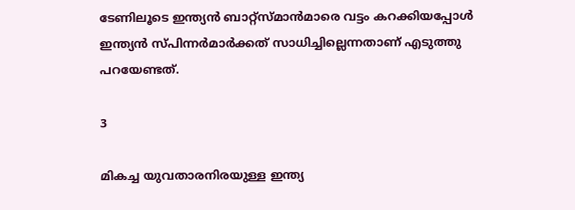ടേണിലൂടെ ഇന്ത്യന്‍ ബാറ്റ്‌സ്മാന്‍മാരെ വട്ടം കറക്കിയപ്പോള്‍ ഇന്ത്യന്‍ സ്പിന്നര്‍മാര്‍ക്കത് സാധിച്ചില്ലെന്നതാണ് എടുത്തു പറയേണ്ടത്.

3

മികച്ച യുവതാരനിരയുള്ള ഇന്ത്യ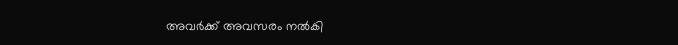അവര്‍ക്ക് അവസരം നല്‍കി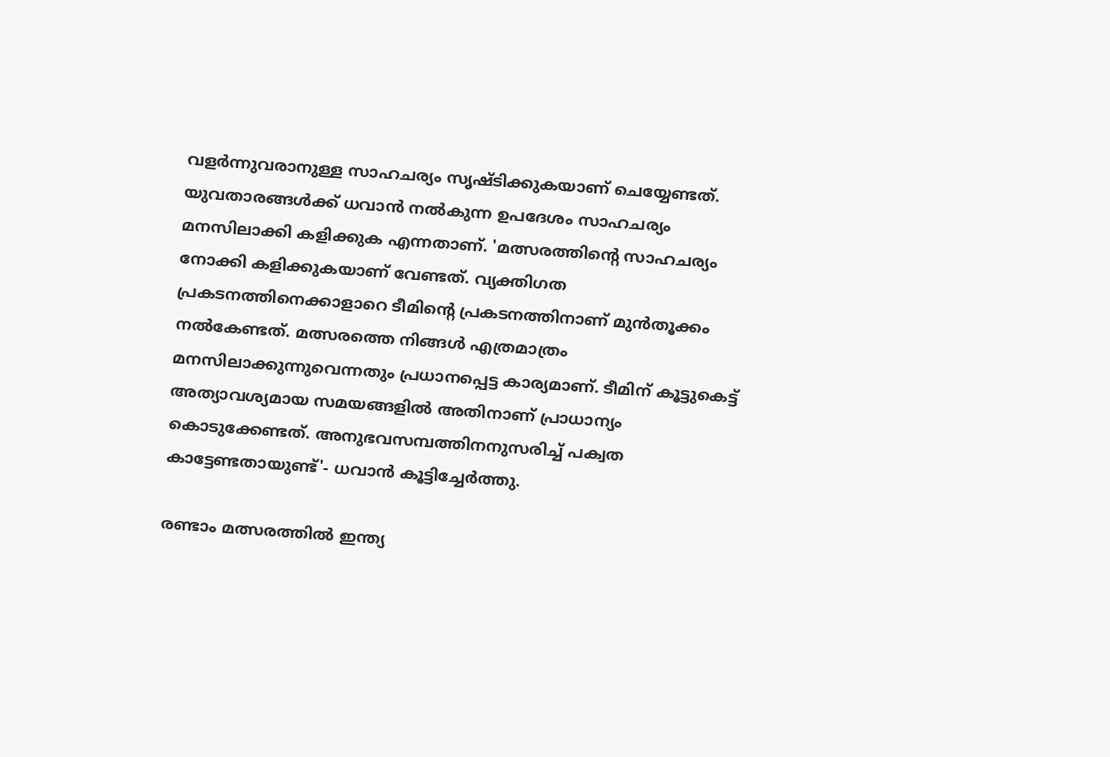വളര്‍ന്നുവരാനുള്ള സാഹചര്യം സൃഷ്ടിക്കുകയാണ് ചെയ്യേണ്ടത്. യുവതാരങ്ങള്‍ക്ക് ധവാന്‍ നല്‍കുന്ന ഉപദേശം സാഹചര്യം മനസിലാക്കി കളിക്കുക എന്നതാണ്. 'മത്സരത്തിന്റെ സാഹചര്യം നോക്കി കളിക്കുകയാണ് വേണ്ടത്. വ്യക്തിഗത പ്രകടനത്തിനെക്കാളാറെ ടീമിന്റെ പ്രകടനത്തിനാണ് മുന്‍തൂക്കം നല്‍കേണ്ടത്. മത്സരത്തെ നിങ്ങള്‍ എത്രമാത്രം മനസിലാക്കുന്നുവെന്നതും പ്രധാനപ്പെട്ട കാര്യമാണ്. ടീമിന് കൂട്ടുകെട്ട് അത്യാവശ്യമായ സമയങ്ങളില്‍ അതിനാണ് പ്രാധാന്യം കൊടുക്കേണ്ടത്. അനുഭവസമ്പത്തിനനുസരിച്ച് പക്വത കാട്ടേണ്ടതായുണ്ട്'- ധവാന്‍ കൂട്ടിച്ചേര്‍ത്തു.

രണ്ടാം മത്സരത്തില്‍ ഇന്ത്യ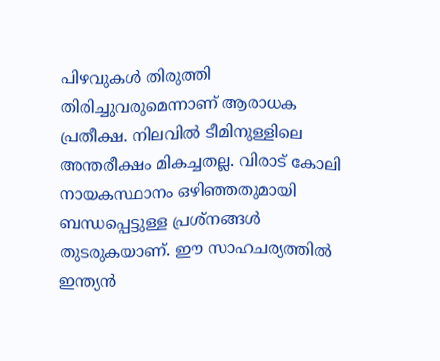പിഴവുകള്‍ തിരുത്തി തിരിച്ചുവരുമെന്നാണ് ആരാധക പ്രതീക്ഷ. നിലവില്‍ ടീമിനുള്ളിലെ അന്തരീക്ഷം മികച്ചതല്ല. വിരാട് കോലി നായകസ്ഥാനം ഒഴിഞ്ഞതുമായി ബന്ധപ്പെട്ടുള്ള പ്രശ്‌നങ്ങള്‍ തുടരുകയാണ്. ഈ സാഹചര്യത്തില്‍ ഇന്ത്യന്‍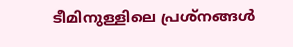ടീമിനുള്ളിലെ പ്രശ്‌നങ്ങള്‍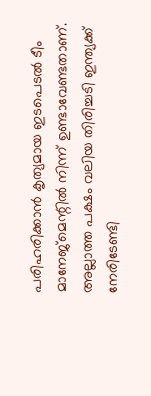പരിഹരിക്കാന്‍ കൃത്യമായ ഇടപെടല്‍ ടീം മാനേജ്‌മെന്റില്‍ നിന്ന് ഉണ്ടാവേണ്ടതാണ്. അല്ലാത്ത പക്ഷം വലിയ തിരിച്ചടി ഇന്ത്യക്ക് നേരിടേണ്ടി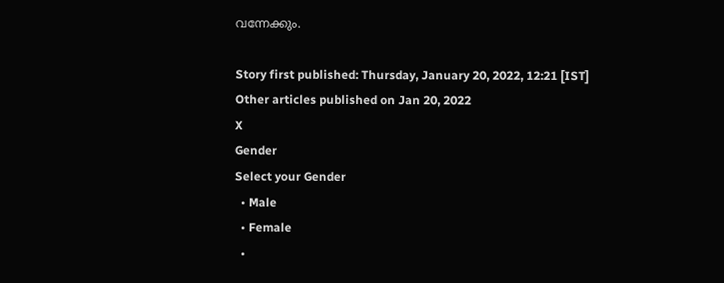വന്നേക്കും.

Story first published: Thursday, January 20, 2022, 12:21 [IST]
Other articles published on Jan 20, 2022
X
Gender
Select your Gender
  • Male
  • Female
  •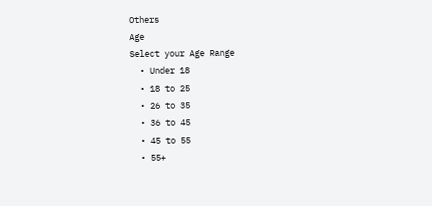Others
Age
Select your Age Range
  • Under 18
  • 18 to 25
  • 26 to 35
  • 36 to 45
  • 45 to 55
  • 55+